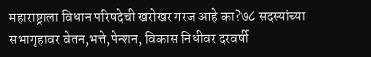महाराष्ट्राला विधान परिषदेची खरोखर गरज आहे का?७८ सदस्यांच्या सभागृहावर वेतन,भत्ते,पेन्शन, विकास निधीवर दरवर्षी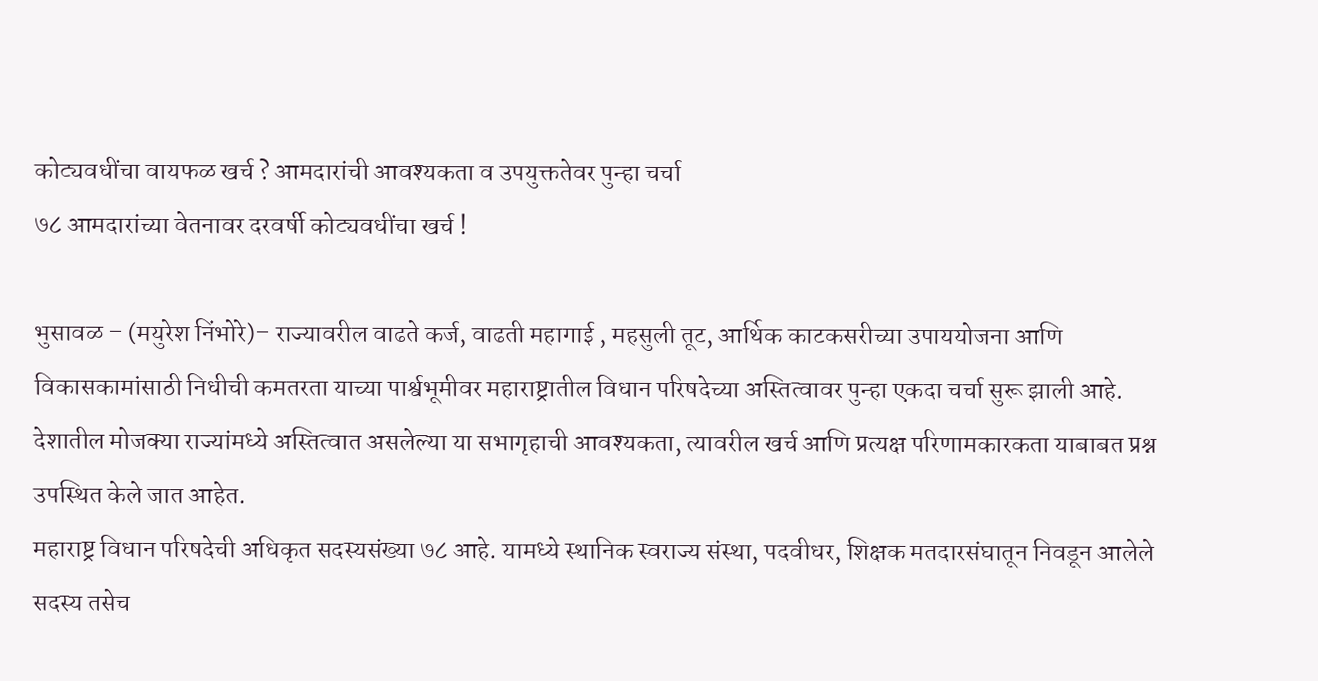कोट्यवधींचा वायफळ खर्च ? आमदारांची आवश्यकता व उपयुक्ततेवर पुन्हा चर्चा
७८ आमदारांच्या वेतनावर दरवर्षी कोट्यवधींचा खर्च !

भुसावळ – (मयुरेश निंभोरे)– राज्यावरील वाढते कर्ज, वाढती महागाई , महसुली तूट, आर्थिक काटकसरीच्या उपाययोजना आणि विकासकामांसाठी निधीची कमतरता याच्या पार्श्वभूमीवर महाराष्ट्रातील विधान परिषदेच्या अस्तित्वावर पुन्हा एकदा चर्चा सुरू झाली आहे. देशातील मोजक्या राज्यांमध्ये अस्तित्वात असलेल्या या सभागृहाची आवश्यकता, त्यावरील खर्च आणि प्रत्यक्ष परिणामकारकता याबाबत प्रश्न उपस्थित केले जात आहेत.
महाराष्ट्र विधान परिषदेची अधिकृत सदस्यसंख्या ७८ आहे. यामध्ये स्थानिक स्वराज्य संस्था, पदवीधर, शिक्षक मतदारसंघातून निवडून आलेले सदस्य तसेच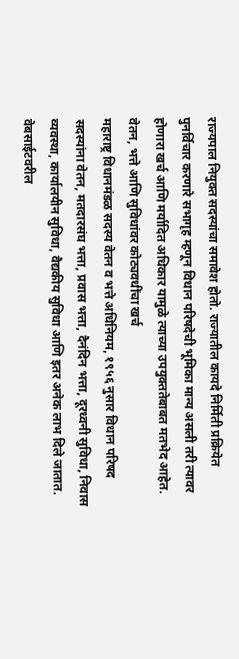राज्यपाल नियुक्त सदस्यांचा समावेश होतो. राज्यातील कायदे निर्मिती प्रक्रियेत पुनर्विचार करणारे सभागृह म्हणून विधान परिषदेची भूमिका मान्य असली तरी त्यावर होणारा खर्च आणि मर्यादित अधिकार यामुळे त्याच्या उपयुक्ततेबाबत मतभेद आहेत.
वेतन, भत्ते आणि सुविधांवर कोट्यवधींचा खर्च
महाराष्ट्र विधानमंडळ सदस्य वेतन व भत्ते अधिनियम, १९५६ नुसार विधान परिषद सदस्यांना वेतन, मतदारसंघ भत्ता, प्रवास भत्ता, दैनंदिन भत्ता, दूरध्वनी सुविधा, निवास व्यवस्था, कार्यालयीन सुविधा, वैद्यकीय सुविधा आणि इतर अनेक लाभ दिले जातात.
वेबसाईटवरील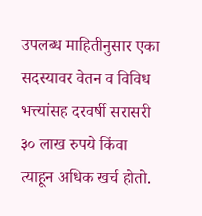उपलब्ध माहितीनुसार एका सदस्यावर वेतन व विविध भत्त्यांसह दरवर्षी सरासरी ३० लाख रुपये किंवा त्याहून अधिक खर्च होतो.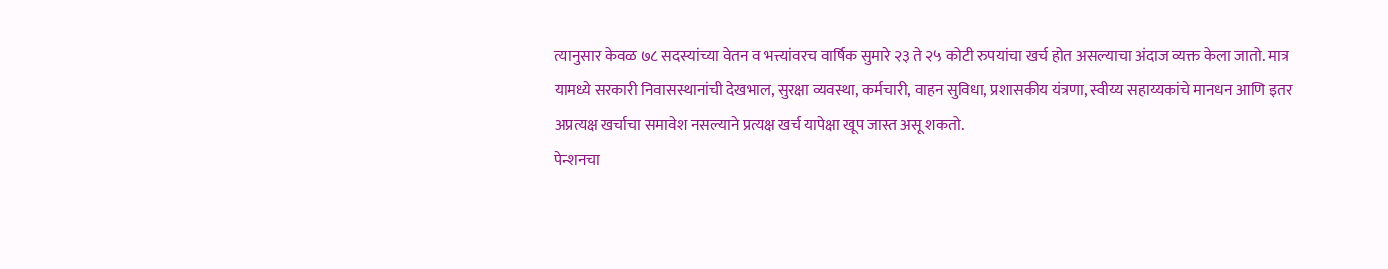त्यानुसार केवळ ७८ सदस्यांच्या वेतन व भत्त्यांवरच वार्षिक सुमारे २३ ते २५ कोटी रुपयांचा खर्च होत असल्याचा अंदाज व्यक्त केला जातो. मात्र यामध्ये सरकारी निवासस्थानांची देखभाल, सुरक्षा व्यवस्था, कर्मचारी, वाहन सुविधा, प्रशासकीय यंत्रणा, स्वीय्य सहाय्यकांचे मानधन आणि इतर अप्रत्यक्ष खर्चाचा समावेश नसल्याने प्रत्यक्ष खर्च यापेक्षा खूप जास्त असू शकतो.
पेन्शनचा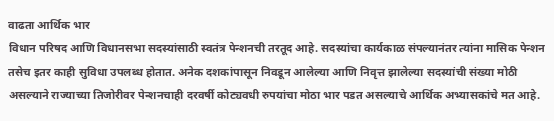वाढता आर्थिक भार
विधान परिषद आणि विधानसभा सदस्यांसाठी स्वतंत्र पेन्शनची तरतूद आहे. सदस्यांचा कार्यकाळ संपल्यानंतर त्यांना मासिक पेन्शन तसेच इतर काही सुविधा उपलब्ध होतात. अनेक दशकांपासून निवडून आलेल्या आणि निवृत्त झालेल्या सदस्यांची संख्या मोठी असल्याने राज्याच्या तिजोरीवर पेन्शनचाही दरवर्षी कोट्यवधी रुपयांचा मोठा भार पडत असल्याचे आर्थिक अभ्यासकांचे मत आहे.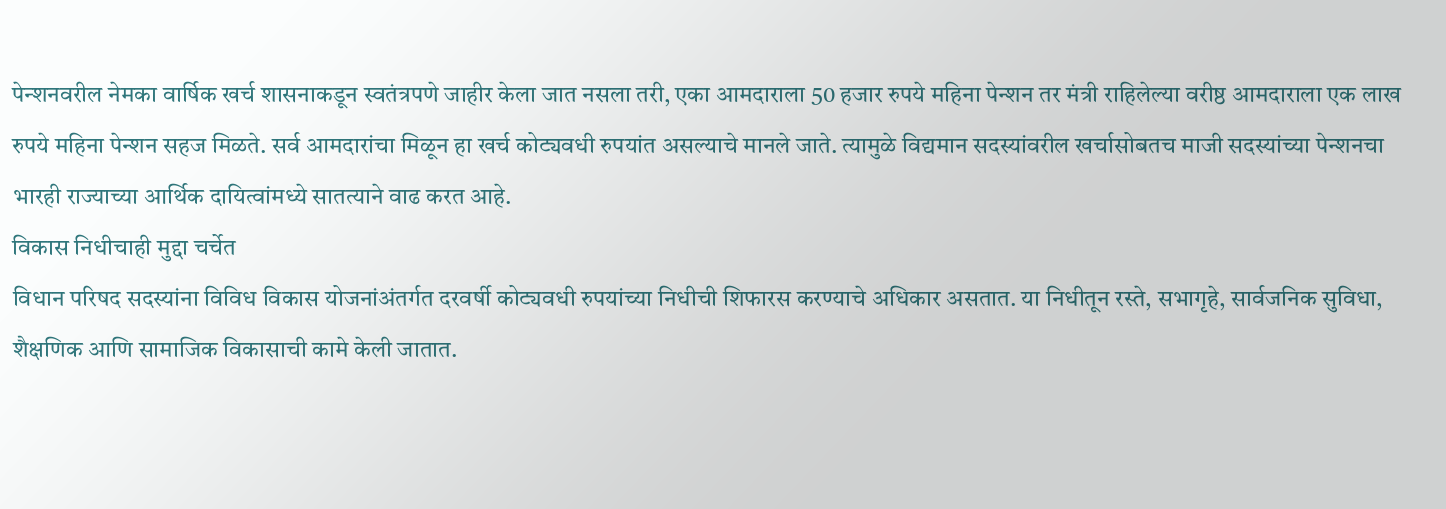पेन्शनवरील नेमका वार्षिक खर्च शासनाकडून स्वतंत्रपणे जाहीर केला जात नसला तरी, एका आमदाराला 50 हजार रुपये महिना पेन्शन तर मंत्री राहिलेल्या वरीष्ठ आमदाराला एक लाख रुपये महिना पेन्शन सहज मिळते. सर्व आमदारांचा मिळून हा खर्च कोट्यवधी रुपयांत असल्याचे मानले जाते. त्यामुळे विद्यमान सदस्यांवरील खर्चासोबतच माजी सदस्यांच्या पेन्शनचा भारही राज्याच्या आर्थिक दायित्वांमध्ये सातत्याने वाढ करत आहे.
विकास निधीचाही मुद्दा चर्चेत
विधान परिषद सदस्यांना विविध विकास योजनांअंतर्गत दरवर्षी कोट्यवधी रुपयांच्या निधीची शिफारस करण्याचे अधिकार असतात. या निधीतून रस्ते, सभागृहे, सार्वजनिक सुविधा, शैक्षणिक आणि सामाजिक विकासाची कामे केली जातात.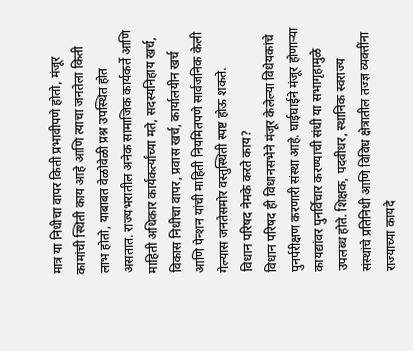मात्र या निधीचा वापर किती प्रभावीपणे होतो, मंजूर कामांची स्थिती काय आहे आणि त्याचा जनतेला किती लाभ होतो, याबाबत वेळोवेळी प्रश्न उपस्थित होत असतात. राज्यभरातील अनेक सामाजिक कार्यकर्ते आणि माहिती अधिकार कार्यकर्त्यांच्या मते, सदस्यनिहाय खर्च, विकास निधीचा वापर, प्रवास खर्च, कार्यालयीन खर्च आणि पेन्शन यांची माहिती नियमितपणे सार्वजनिक केली गेल्यास जनतेसमोर वस्तुस्थिती स्पष्ट होऊ शकते.
विधान परिषद नेमके करते काय?
विधान परिषद ही विधानसभेने मंजूर केलेल्या विधेयकांचे पुनर्परीक्षण करणारी संस्था आहे. घाईघाईने मंजूर होणाऱ्या कायद्यांवर पुनर्विचार करण्याची संधी या सभागृहामुळे उपलब्ध होते. शिक्षक, पदवीधर, स्थानिक स्वराज्य संस्थांचे प्रतिनिधी आणि विविध क्षेत्रातील तज्ज्ञ व्यक्तींना राज्याच्या कायदे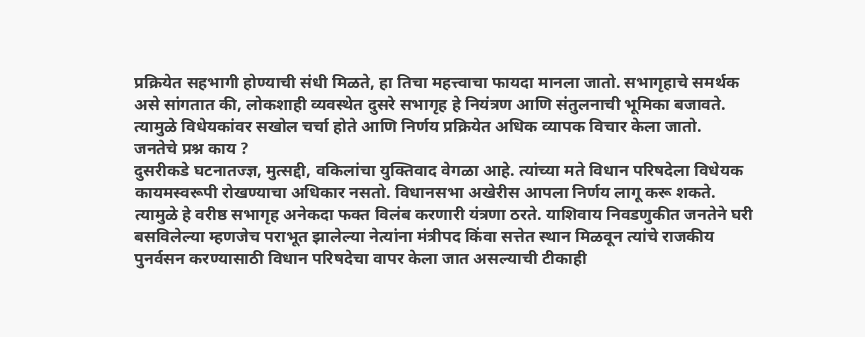प्रक्रियेत सहभागी होण्याची संधी मिळते, हा तिचा महत्त्वाचा फायदा मानला जातो. सभागृहाचे समर्थक असे सांगतात की, लोकशाही व्यवस्थेत दुसरे सभागृह हे नियंत्रण आणि संतुलनाची भूमिका बजावते. त्यामुळे विधेयकांवर सखोल चर्चा होते आणि निर्णय प्रक्रियेत अधिक व्यापक विचार केला जातो.
जनतेचे प्रश्न काय ?
दुसरीकडे घटनातज्ज्ञ, मुत्सद्दी, वकिलांचा युक्तिवाद वेगळा आहे. त्यांच्या मते विधान परिषदेला विधेयक कायमस्वरूपी रोखण्याचा अधिकार नसतो. विधानसभा अखेरीस आपला निर्णय लागू करू शकते. त्यामुळे हे वरीष्ठ सभागृह अनेकदा फक्त विलंब करणारी यंत्रणा ठरते. याशिवाय निवडणुकीत जनतेने घरी बसविलेल्या म्हणजेच पराभूत झालेल्या नेत्यांना मंत्रीपद किंवा सत्तेत स्थान मिळवून त्यांचे राजकीय पुनर्वसन करण्यासाठी विधान परिषदेचा वापर केला जात असल्याची टीकाही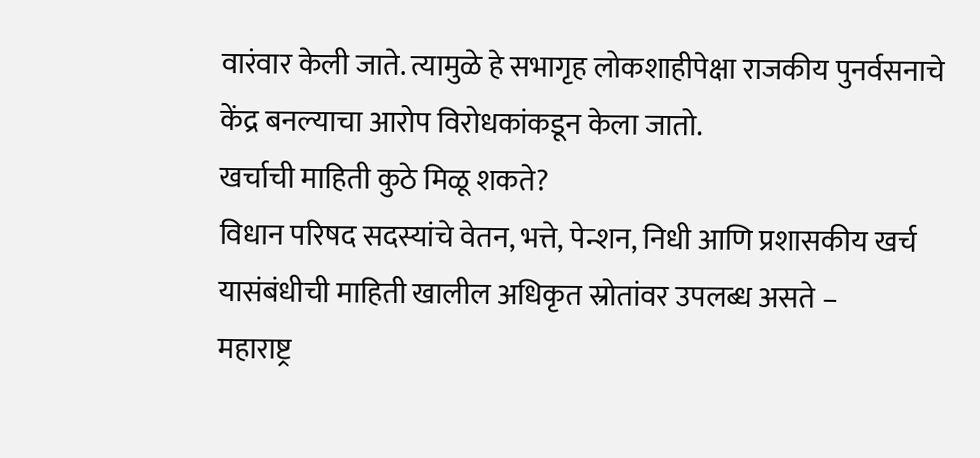वारंवार केली जाते. त्यामुळे हे सभागृह लोकशाहीपेक्षा राजकीय पुनर्वसनाचे केंद्र बनल्याचा आरोप विरोधकांकडून केला जातो.
खर्चाची माहिती कुठे मिळू शकते?
विधान परिषद सदस्यांचे वेतन, भत्ते, पेन्शन, निधी आणि प्रशासकीय खर्च यासंबंधीची माहिती खालील अधिकृत स्रोतांवर उपलब्ध असते –
महाराष्ट्र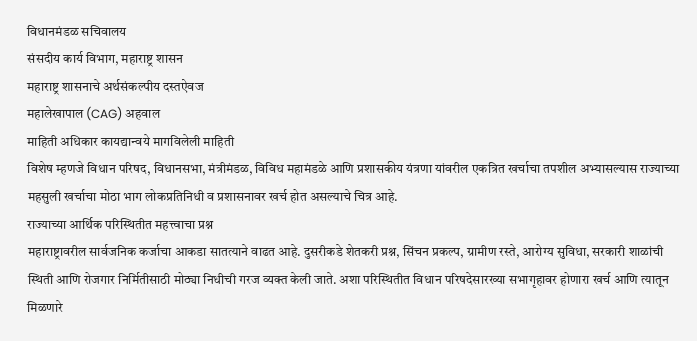विधानमंडळ सचिवालय
संसदीय कार्य विभाग, महाराष्ट्र शासन
महाराष्ट्र शासनाचे अर्थसंकल्पीय दस्तऐवज
महालेखापाल (CAG) अहवाल
माहिती अधिकार कायद्यान्वये मागविलेली माहिती
विशेष म्हणजे विधान परिषद, विधानसभा, मंत्रीमंडळ, विविध महामंडळे आणि प्रशासकीय यंत्रणा यांवरील एकत्रित खर्चाचा तपशील अभ्यासल्यास राज्याच्या महसुली खर्चाचा मोठा भाग लोकप्रतिनिधी व प्रशासनावर खर्च होत असल्याचे चित्र आहे.
राज्याच्या आर्थिक परिस्थितीत महत्त्वाचा प्रश्न
महाराष्ट्रावरील सार्वजनिक कर्जाचा आकडा सातत्याने वाढत आहे. दुसरीकडे शेतकरी प्रश्न, सिंचन प्रकल्प, ग्रामीण रस्ते, आरोग्य सुविधा, सरकारी शाळांची स्थिती आणि रोजगार निर्मितीसाठी मोठ्या निधीची गरज व्यक्त केली जाते. अशा परिस्थितीत विधान परिषदेसारख्या सभागृहावर होणारा खर्च आणि त्यातून मिळणारे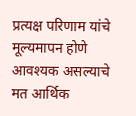प्रत्यक्ष परिणाम यांचे मूल्यमापन होणे आवश्यक असल्याचे मत आर्थिक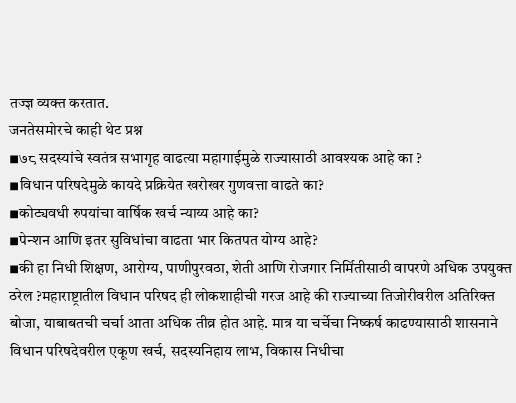तज्ज्ञ व्यक्त करतात.
जनतेसमोरचे काही थेट प्रश्न
◾७८ सदस्यांचे स्वतंत्र सभागृह वाढत्या महागाईमुळे राज्यासाठी आवश्यक आहे का ?
◾विधान परिषदेमुळे कायदे प्रक्रियेत खरोखर गुणवत्ता वाढते का?
◾कोट्यवधी रुपयांचा वार्षिक खर्च न्याय्य आहे का?
◾पेन्शन आणि इतर सुविधांचा वाढता भार कितपत योग्य आहे?
◾की हा निधी शिक्षण, आरोग्य, पाणीपुरवठा, शेती आणि रोजगार निर्मितीसाठी वापरणे अधिक उपयुक्त ठरेल ?महाराष्ट्रातील विधान परिषद ही लोकशाहीची गरज आहे की राज्याच्या तिजोरीवरील अतिरिक्त बोजा, याबाबतची चर्चा आता अधिक तीव्र होत आहे. मात्र या चर्चेचा निष्कर्ष काढण्यासाठी शासनाने विधान परिषदेवरील एकूण खर्च, सदस्यनिहाय लाभ, विकास निधीचा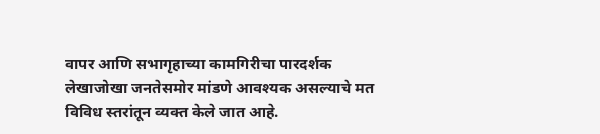वापर आणि सभागृहाच्या कामगिरीचा पारदर्शक लेखाजोखा जनतेसमोर मांडणे आवश्यक असल्याचे मत विविध स्तरांतून व्यक्त केले जात आहे.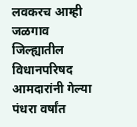लवकरच आम्ही जळगाव जिल्ह्यातील विधानपरिषद आमदारांनी गेल्या पंधरा वर्षांत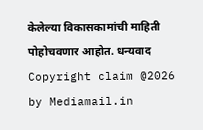केलेल्या विकासकामांची माहिती पोहोचवणार आहोत. धन्यवाद
Copyright claim @2026 by Mediamail.in